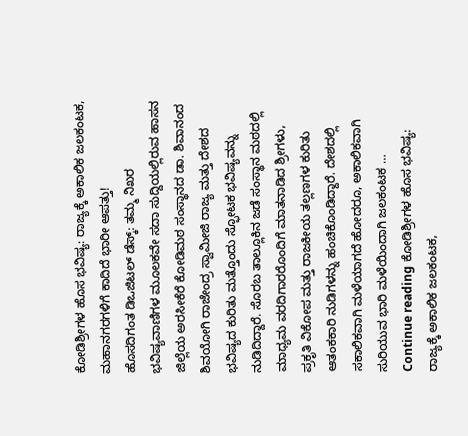ಕೋಡಿಶ್ರೀಗಳ ಹೊಸ ಭವಿಷ್ಯ: ರಾಜ್ಯಕ್ಕೆ ಅಕಾಲಿಕ ಜಲಕಂಟಕ, ಮಹಾನಗರಗಳಿಗೆ ಕಾದಿದೆ ಭಾರೀ ಆಪತ್ತು!
ಹೊಸದಿಗಂತ ಡಿಒಜಿಟಲ್ ಡೆಸ್ಕ್: ತಮ್ಮ ನಿಖರ ಭವಿಷ್ಯವಾಣಿಗಳ ಮೂಲಕವೇ ಸದಾ ಸುದ್ದಿಯಲ್ಲಿರುವ ಹಾಸನ ಜಿಲ್ಲೆಯ ಅರಸೀಕೆರೆ ಕೋಡಿಮಠ ಸಂಸ್ಥಾನದ ಡಾ. ಶಿವಾನಂದ ಶಿವಯೋಗಿ ರಾಜೇಂದ್ರ ಸ್ವಾಮೀಜಿ ರಾಜ್ಯ ಮತ್ತು ದೇಶದ ಭವಿಷ್ಯದ ಕುರಿತು ಮತ್ತೊಂದು ಸ್ಫೋಟಕ ಭವಿಷ್ಯವನ್ನು ನುಡಿದಿದ್ದಾರೆ. ಸೊರಬ ತಾಲ್ಲೂಕಿನ ಜಡೆ ಸಂಸ್ಥಾನ ಮಠದಲ್ಲಿ ಮಾಧ್ಯಮ ವರದಿಗಾರರೊಂದಿಗೆ ಮಾತನಾಡಿದ ಶ್ರೀಗಳು, ಪ್ರಕೃತಿ ವಿಕೋಪ ಮತ್ತು ರಾಜಕೀಯ ತಲ್ಲಣಗಳ ಕುರಿತು ಆತಂಕಕಾರಿ ನುಡಿಗಳನ್ನು ಹಂಚಿಕೊಂಡಿದ್ದಾರೆ. ದೇಶದಲ್ಲಿ ಸಕಾಲಿಕವಾಗಿ ಮಳೆಯಾಗದೆ ಹೋದರೂ, ಅಕಾಲಿಕವಾಗಿ ಸುರಿಯುವ ಭಾರಿ ಮಳೆಯಿಂದಾಗಿ ಜಲಕಂಟಕ … Continue reading ಕೋಡಿಶ್ರೀಗಳ ಹೊಸ ಭವಿಷ್ಯ: ರಾಜ್ಯಕ್ಕೆ ಅಕಾಲಿಕ ಜಲಕಂಟಕ,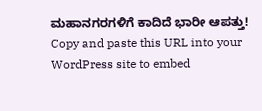ಮಹಾನಗರಗಳಿಗೆ ಕಾದಿದೆ ಭಾರೀ ಆಪತ್ತು!
Copy and paste this URL into your WordPress site to embed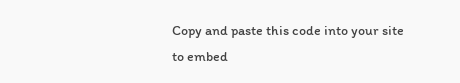Copy and paste this code into your site to embed